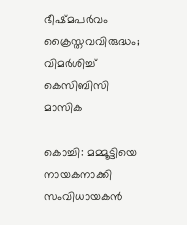ഭീഷ്മപർവം ക്രൈസ്തവവിരുദ്ധം; വിമർശിച്ച് കെസിബിസി മാസിക

കൊച്ചി: മമ്മൂട്ടിയെ നായകനാക്കി സംവിധായകന്‍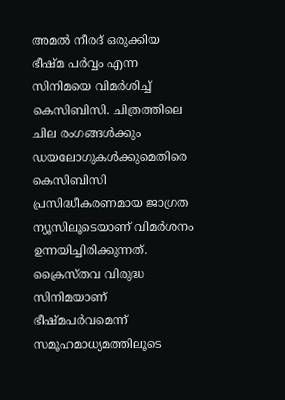അമല്‍ നീരദ് ഒരുക്കിയ ഭീഷ്മ പര്‍വ്വം എന്ന സിനിമയെ വിമര്‍ശിച്ച് കെസിബിസി. ചിത്രത്തിലെ ചില രംഗങ്ങള്‍ക്കും ഡയലോഗുകള്‍ക്കുമെതിരെ കെസിബിസി പ്രസിദ്ധീകരണമായ ജാഗ്രത ന്യൂസിലൂടെയാണ് വിമര്‍ശനം ഉന്നയിച്ചിരിക്കുന്നത്. ക്രൈസ്തവ വിരുദ്ധ സിനിമയാണ് ഭീഷ്മപര്‍വമെന്ന് സമൂഹമാധ്യമത്തിലൂടെ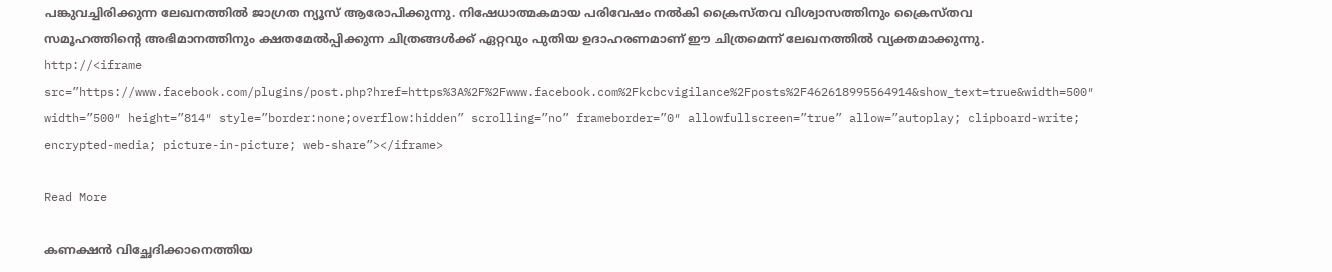പങ്കുവച്ചിരിക്കുന്ന ലേഖനത്തില്‍ ജാഗ്രത ന്യൂസ് ആരോപിക്കുന്നു. നിഷേധാത്മകമായ പരിവേഷം നല്‍കി ക്രൈസ്‍തവ വിശ്വാസത്തിനും ക്രൈസ്‍തവ സമൂഹത്തിന്‍റെ അഭിമാനത്തിനും ക്ഷതമേല്‍പ്പിക്കുന്ന ചിത്രങ്ങള്‍ക്ക് ഏറ്റവും പുതിയ ഉദാഹരണമാണ് ഈ ചിത്രമെന്ന് ലേഖനത്തില്‍ വ്യക്തമാക്കുന്നു. http://<iframe src=”https://www.facebook.com/plugins/post.php?href=https%3A%2F%2Fwww.facebook.com%2Fkcbcvigilance%2Fposts%2F462618995564914&show_text=true&width=500″ width=”500″ height=”814″ style=”border:none;overflow:hidden” scrolling=”no” frameborder=”0″ allowfullscreen=”true” allow=”autoplay; clipboard-write; encrypted-media; picture-in-picture; web-share”></iframe>

Read More

കണക്ഷൻ വിച്ഛേദിക്കാനെത്തിയ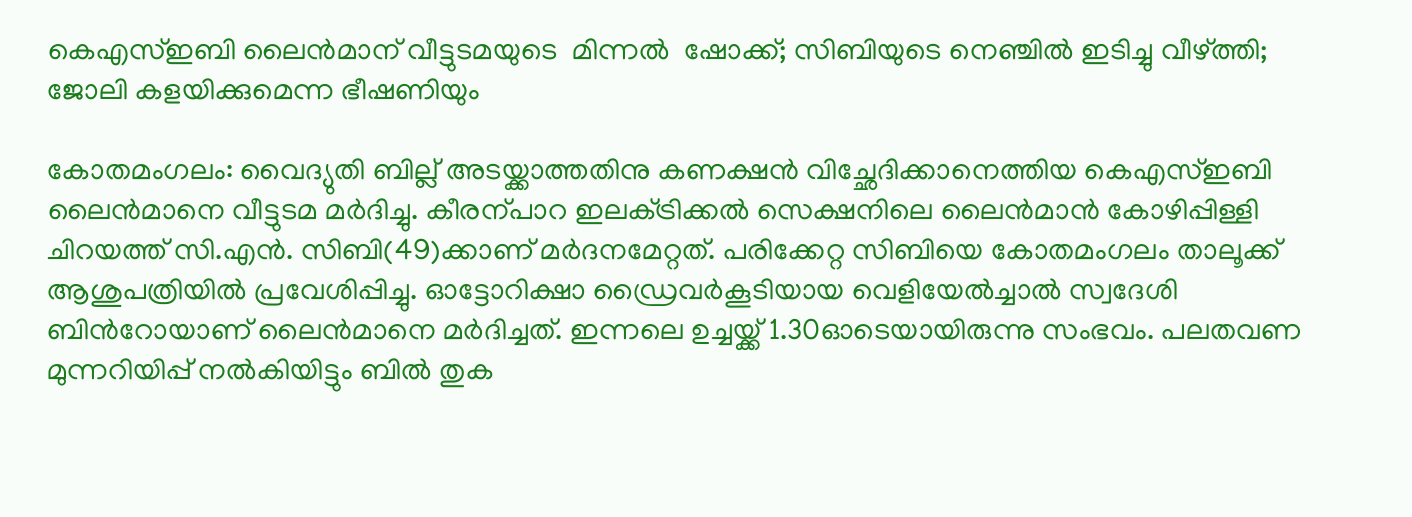കെഎസ്ഇബി ലൈൻമാന് വീട്ടുടമയുടെ  മിന്നൽ  ഷോക്ക്; സിബിയുടെ നെഞ്ചിൽ ഇടിച്ചു വീഴ്ത്തി; ജോലി കളയിക്കുമെന്ന ഭീഷണിയും

കോതമംഗലം: വൈദ്യുതി ബില്ല് അടയ്ക്കാത്തതിനു കണക്ഷൻ വിച്ഛേദിക്കാനെത്തിയ കെഎസ്ഇബി ലൈൻമാനെ വീട്ടുടമ മർദിച്ചു. കീരന്പാറ ഇലക്‌ട്രിക്കൽ സെക്ഷനിലെ ലൈൻമാൻ കോഴിപ്പിള്ളി ചിറയത്ത് സി.എൻ. സിബി(49)ക്കാണ് മർദനമേറ്റത്. പരിക്കേറ്റ സിബിയെ കോതമംഗലം താലൂക്ക് ആശുപത്രിയിൽ പ്രവേശിപ്പിച്ചു. ഓട്ടോറിക്ഷാ ഡ്രൈവർകൂടിയായ വെളിയേൽച്ചാൽ സ്വദേശി ബിന്‍റോയാണ് ലൈൻമാനെ മർദിച്ചത്. ഇന്നലെ ഉച്ചയ്ക്ക് 1.30ഓടെയായിരുന്നു സംഭവം. പലതവണ മുന്നറിയിപ്പ് നൽകിയിട്ടും ബിൽ തുക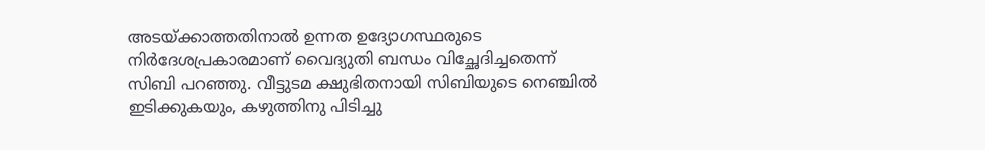അടയ്ക്കാത്തതിനാൽ ഉന്നത ഉദ്യോഗസ്ഥരുടെ നിർദേശപ്രകാരമാണ് വൈദ്യുതി ബന്ധം വിച്ഛേദിച്ചതെന്ന് സിബി പറഞ്ഞു. വീട്ടുടമ ക്ഷുഭിതനായി സിബിയുടെ നെഞ്ചിൽ ഇടിക്കുകയും, കഴുത്തിനു പിടിച്ചു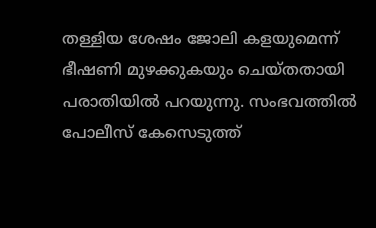തള്ളിയ ശേഷം ജോലി കളയുമെന്ന് ഭീഷണി മുഴക്കുകയും ചെയ്തതായി പരാതിയിൽ പറയുന്നു. സംഭവത്തിൽ പോലീസ് കേസെടുത്ത്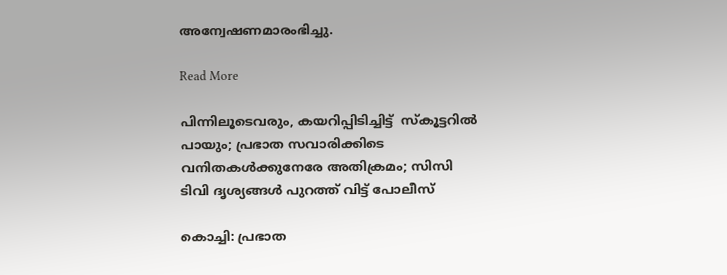അന്വേഷണമാരംഭിച്ചു.

Read More

പിന്നിലൂടെവരും, കയറിപ്പിടിച്ചിട്ട്  സ്കൂട്ടറിൽ പായും; പ്രഭാത സവാരിക്കിടെ വനിതകള്‍ക്കുനേരേ അതിക്രമം; സിസി ടിവി ദൃശ്യങ്ങൾ പുറത്ത് വിട്ട് പോലീസ്

കൊച്ചി: പ്രഭാത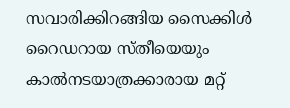സവാരിക്കിറങ്ങിയ സൈക്കിള്‍ റൈഡറായ സ്തീയെയും കാല്‍നടയാത്രക്കാരായ മറ്റ്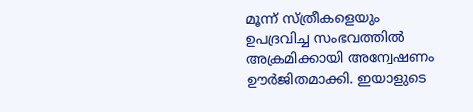മൂന്ന് സ്ത്രീകളെയും ഉപദ്രവിച്ച സംഭവത്തില്‍ അക്രമിക്കായി അന്വേഷണം ഊര്‍ജിതമാക്കി. ഇയാളുടെ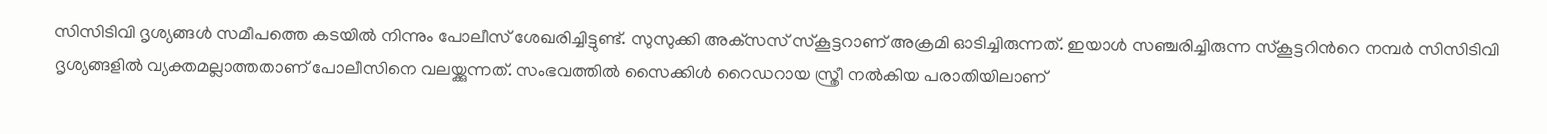സിസിടിവി ദൃശ്യങ്ങള്‍ സമീപത്തെ കടയില്‍ നിന്നും പോലീസ് ശേഖരിച്ചിട്ടുണ്ട്. സുസുക്കി അക്‌സസ് സ്‌കൂട്ടറാണ് അക്രമി ഓടിച്ചിരുന്നത്. ഇയാള്‍ സഞ്ചരിച്ചിരുന്ന സ്‌കൂട്ടറിന്‍റെ നമ്പര്‍ സിസിടിവി ദൃശ്യങ്ങളില്‍ വ്യക്തമല്ലാത്തതാണ് പോലീസിനെ വലയ്ക്കുന്നത്. സംഭവത്തില്‍ സൈക്കിള്‍ റൈഡറായ സ്ത്രീ നല്‍കിയ പരാതിയിലാണ്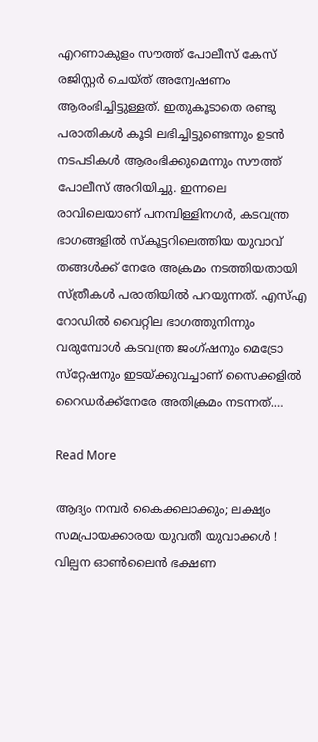എറണാകുളം സൗത്ത് പോലീസ് കേസ് രജിസ്റ്റര്‍ ചെയ്ത് അന്വേഷണം ആരംഭിച്ചിട്ടുള്ളത്. ഇതുകൂടാതെ രണ്ടു പരാതികള്‍ കൂടി ലഭിച്ചിട്ടുണ്ടെന്നും ഉടന്‍ നടപടികള്‍ ആരംഭിക്കുമെന്നും സൗത്ത് പോലീസ് അറിയിച്ചു. ഇന്നലെ രാവിലെയാണ് പനമ്പിള്ളിനഗര്‍, കടവന്ത്ര ഭാഗങ്ങളില്‍ സ്‌കൂട്ടറിലെത്തിയ യുവാവ് തങ്ങള്‍ക്ക് നേരേ അക്രമം നടത്തിയതായി സ്ത്രീകള്‍ പരാതിയില്‍ പറയുന്നത്. എസ്എ റോഡില്‍ വൈറ്റില ഭാഗത്തുനിന്നും വരുമ്പോള്‍ കടവന്ത്ര ജംഗ്ഷനും മെട്രോ സ്‌റ്റേഷനും ഇടയ്ക്കുവച്ചാണ് സൈക്കളില്‍ റൈഡര്‍ക്ക്നേരേ അതിക്രമം നടന്നത്.…

Read More

ആദ്യം നമ്പര്‍ കൈക്കലാക്കും; ലക്ഷ്യം സമപ്രായക്കാരയ യുവതീ യുവാക്കള്‍ ! വില്പന ഓണ്‍ലൈന്‍ ഭക്ഷണ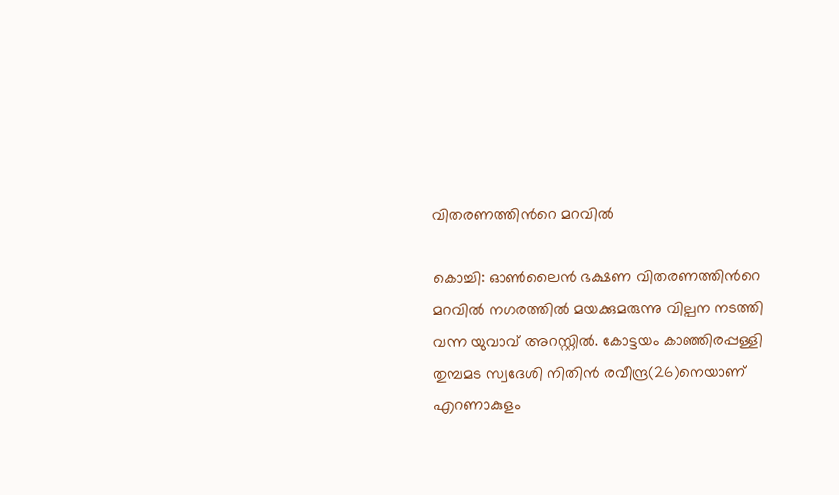വിതരണത്തിന്‍റെ മറവില്‍

കൊച്ചി: ഓണ്‍ലൈന്‍ ഭക്ഷണ വിതരണത്തിന്‍റെ മറവില്‍ നഗരത്തില്‍ മയക്കുമരുന്നു വില്പന നടത്തി വന്ന യുവാവ് അറസ്റ്റില്‍. കോട്ടയം കാഞ്ഞിരപ്പള്ളി തുമ്പമട സ്വദേശി നിതിന്‍ രവീന്ദ്ര(26)നെയാണ് എറണാകുളം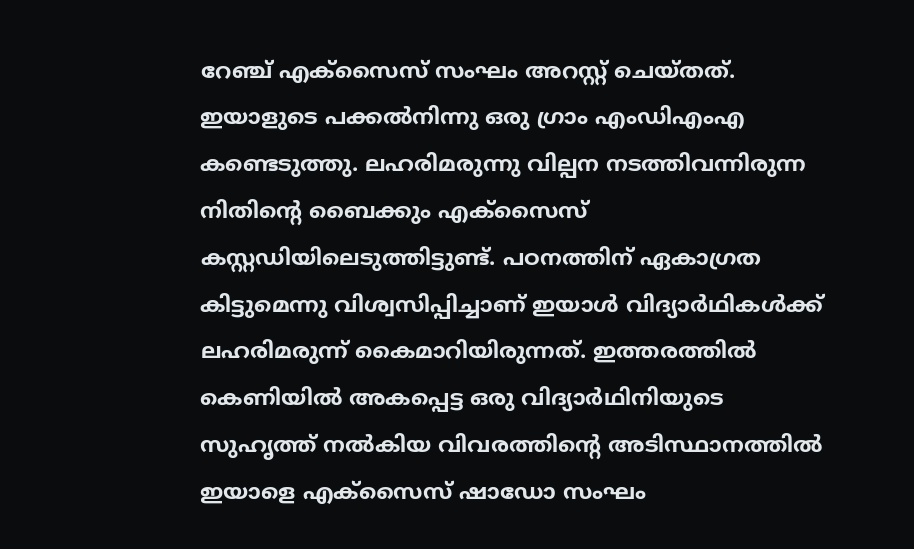റേഞ്ച് എക്‌സൈസ് സംഘം അറസ്റ്റ് ചെയ്തത്. ഇയാളുടെ പക്കല്‍നിന്നു ഒരു ഗ്രാം എംഡിഎംഎ കണ്ടെടുത്തു. ലഹരിമരുന്നു വില്പന നടത്തിവന്നിരുന്ന നിതിന്‍റെ ബൈക്കും എക്‌സൈസ് കസ്റ്റഡിയിലെടുത്തിട്ടുണ്ട്. പഠനത്തിന് ഏകാഗ്രത കിട്ടുമെന്നു വിശ്വസിപ്പിച്ചാണ് ഇയാള്‍ വിദ്യാര്‍ഥികള്‍ക്ക് ലഹരിമരുന്ന് കൈമാറിയിരുന്നത്. ഇത്തരത്തില്‍ കെണിയിൽ അകപ്പെട്ട ഒരു വിദ്യാര്‍ഥിനിയുടെ സുഹൃത്ത് നല്‍കിയ വിവരത്തിന്‍റെ അടിസ്ഥാനത്തില്‍ ഇയാളെ എക്‌സൈസ് ഷാഡോ സംഘം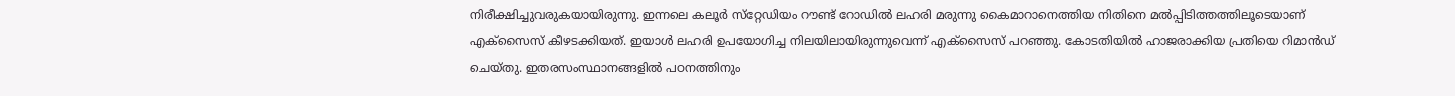നിരീക്ഷിച്ചുവരുകയായിരുന്നു. ഇന്നലെ കലൂര്‍ സ്‌റ്റേഡിയം റൗണ്ട് റോഡില്‍ ലഹരി മരുന്നു കൈമാറാനെത്തിയ നിതിനെ മല്‍പ്പിടിത്തത്തിലൂടെയാണ് എക്‌സൈസ് കീഴടക്കിയത്. ഇയാൾ ലഹരി ഉപയോഗിച്ച നിലയിലായിരുന്നുവെന്ന് എക്സൈസ് പറഞ്ഞു. കോടതിയില്‍ ഹാജരാക്കിയ പ്രതിയെ റിമാന്‍ഡ് ചെയ്തു. ഇതരസംസ്ഥാനങ്ങളില്‍ പഠനത്തിനും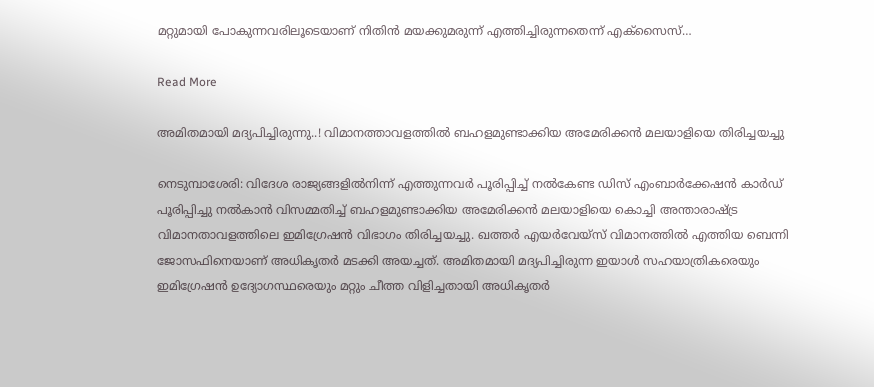മറ്റുമായി പോകുന്നവരിലൂടെയാണ് നിതിന്‍ മയക്കുമരുന്ന് എത്തിച്ചിരുന്നതെന്ന് എക്‌സൈസ്…

Read More

അമിതമായി മദ്യപിച്ചിരുന്നു..! വിമാനത്താവളത്തിൽ ബഹളമുണ്ടാക്കിയ അമേരിക്കൻ മലയാളിയെ തിരിച്ചയച്ചു

നെടുമ്പാശേരി: വിദേശ രാജ്യങ്ങളിൽനിന്ന് എത്തുന്നവർ പൂരിപ്പിച്ച് നൽകേണ്ട ഡിസ് എംബാർക്കേഷൻ കാർഡ് പൂരിപ്പിച്ചു നൽകാൻ വിസമ്മതിച്ച് ബഹളമുണ്ടാക്കിയ അമേരിക്കൻ മലയാളിയെ കൊച്ചി അന്താരാഷ്ട്ര വിമാനതാവളത്തിലെ ഇമിഗ്രേഷൻ വിഭാഗം തിരിച്ചയച്ചു. ഖത്തർ എയർവേയ്സ് വിമാനത്തിൽ എത്തിയ ബെന്നി ജോസഫിനെയാണ് അധികൃതർ മടക്കി അയച്ചത്. അമിതമായി മദ്യപിച്ചിരുന്ന ഇയാൾ സഹയാത്രികരെയും ഇമിഗ്രേഷൻ ഉദ്യോഗസ്ഥരെയും മറ്റും ചീത്ത വിളിച്ചതായി അധികൃതർ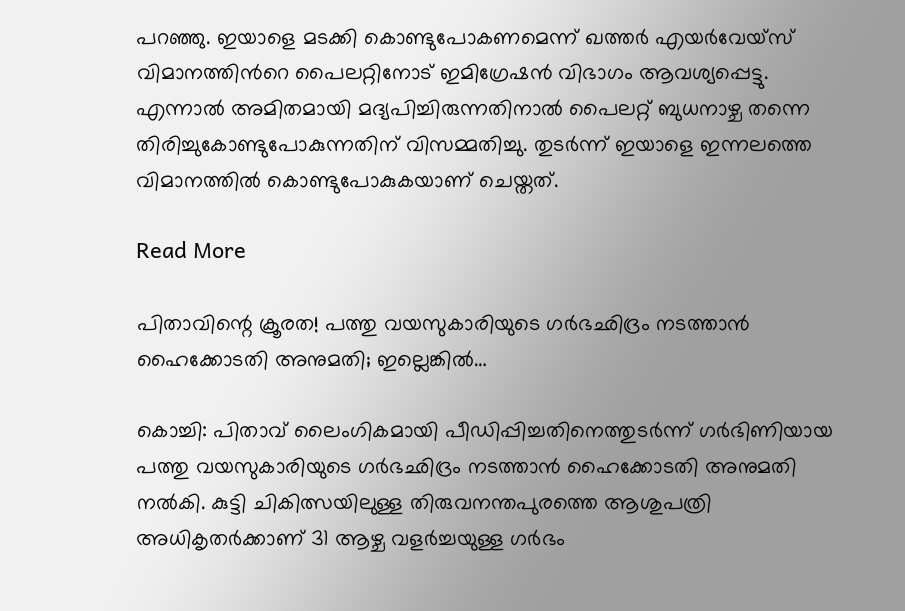പറഞ്ഞു. ഇയാളെ മടക്കി കൊണ്ടുപോകണമെന്ന് ഖത്തർ എയർവേയ്സ് വിമാനത്തിന്‍റെ പൈലറ്റിനോട് ഇമിഗ്രേഷൻ വിഭാഗം ആവശ്യപ്പെട്ടു. എന്നാൽ അമിതമായി മദ്യപിച്ചിരുന്നതിനാൽ പൈലറ്റ് ബുധനാഴ്ച തന്നെ തിരിച്ചുകോണ്ടുപോകുന്നതിന് വിസമ്മതിച്ചു. തുടർന്ന് ഇയാളെ ഇന്നലത്തെ വിമാനത്തിൽ കൊണ്ടുപോകുകയാണ് ചെയ്തത്.

Read More

പിതാവിന്റെ ക്രൂരത! പത്തു വയസുകാരിയുടെ ഗര്‍ഭഛിദ്രം നടത്താന്‍ ഹൈക്കോടതി അനുമതി; ഇല്ലെങ്കില്‍…

കൊച്ചി: പിതാവ് ലൈംഗികമായി പീഡിപ്പിച്ചതിനെത്തുടര്‍ന്ന് ഗര്‍ഭിണിയായ പത്തു വയസുകാരിയുടെ ഗര്‍ഭഛിദ്രം നടത്താന്‍ ഹൈക്കോടതി അനുമതി നല്‍കി. കുട്ടി ചികിത്സയിലുള്ള തിരുവനന്തപുരത്തെ ആശുപത്രി അധികൃതര്‍ക്കാണ് 31 ആഴ്ച വളര്‍ച്ചയുള്ള ഗര്‍ഭം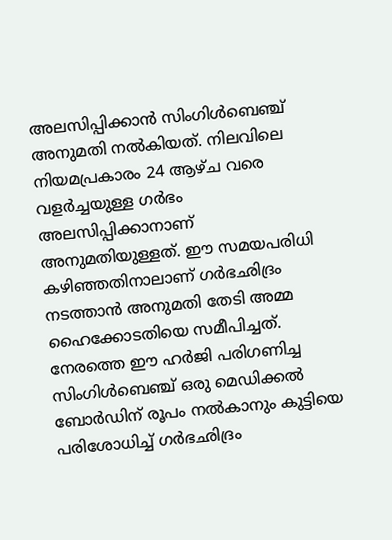അലസിപ്പിക്കാന്‍ സിംഗിള്‍ബെഞ്ച് അനുമതി നല്‍കിയത്. നിലവിലെ നിയമപ്രകാരം 24 ആഴ്ച വരെ വളര്‍ച്ചയുള്ള ഗര്‍ഭം അലസിപ്പിക്കാനാണ് അനുമതിയുള്ളത്. ഈ സമയപരിധി കഴിഞ്ഞതിനാലാണ് ഗര്‍ഭഛിദ്രം‍ നടത്താന്‍ അനുമതി തേടി അമ്മ ഹൈക്കോടതിയെ സമീപിച്ചത്. നേരത്തെ ഈ ഹര്‍ജി പരിഗണിച്ച സിംഗിള്‍ബെഞ്ച് ഒരു മെഡിക്കല്‍ ബോര്‍ഡിന് രൂപം നല്‍കാനും കുട്ടിയെ പരിശോധിച്ച് ഗര്‍ഭഛിദ്രം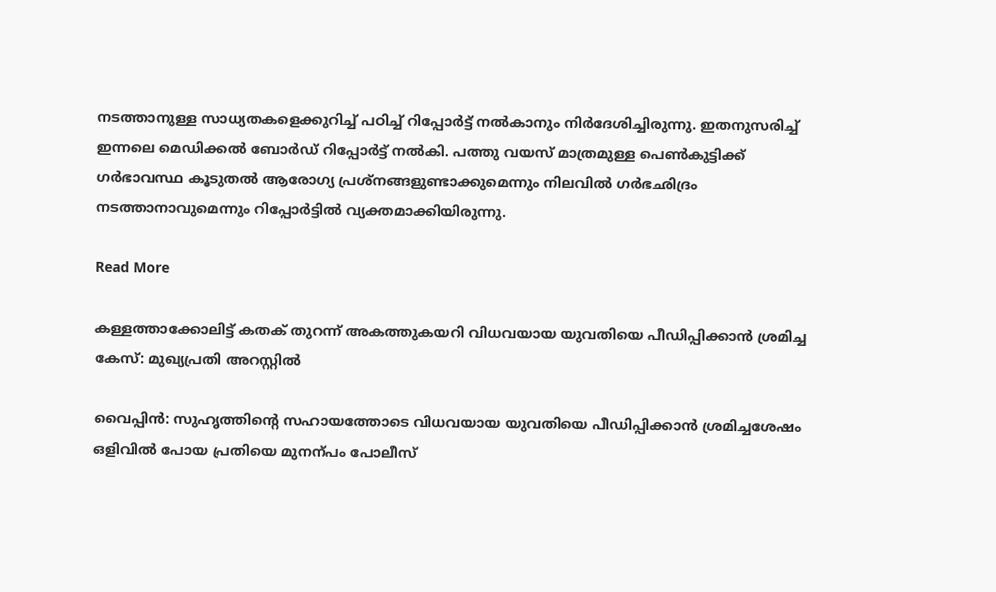നടത്താനുള്ള സാധ്യതകളെക്കുറിച്ച് പഠിച്ച് റിപ്പോര്‍ട്ട് നല്‍കാനും നിര്‍ദേശിച്ചിരുന്നു. ഇതനുസരിച്ച് ഇന്നലെ മെഡിക്കല്‍ ബോര്‍ഡ് റിപ്പോര്‍ട്ട് നല്‍കി. പത്തു വയസ് മാത്രമുള്ള പെണ്‍കുട്ടിക്ക് ഗര്‍ഭാവസ്ഥ കൂടുതല്‍ ആരോഗ്യ പ്രശ്‌നങ്ങളുണ്ടാക്കുമെന്നും നിലവിൽ ഗര്‍ഭഛിദ്രം നടത്താനാവുമെന്നും റിപ്പോര്‍ട്ടില്‍ വ്യക്തമാക്കിയിരുന്നു.

Read More

കള്ളത്താക്കോലിട്ട് കതക് തുറന്ന് അകത്തുകയറി വിധവയായ യുവതിയെ പീഡിപ്പിക്കാൻ ശ്രമിച്ച കേസ്: മുഖ്യപ്രതി അറസ്റ്റിൽ

വൈപ്പിൻ: സുഹൃത്തിന്‍റെ സഹായത്തോടെ വിധവയായ യുവതിയെ പീഡിപ്പിക്കാൻ ശ്രമിച്ചശേഷം ഒളിവിൽ പോയ പ്രതിയെ മുനന്പം പോലീസ്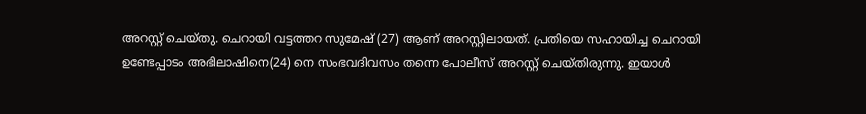അറസ്റ്റ് ചെയ്തു. ചെറായി വട്ടത്തറ സുമേഷ് (27) ആണ് അറസ്റ്റിലായത്. പ്രതിയെ സഹായിച്ച ചെറായി ഉണ്ടേപ്പാടം അഭിലാഷിനെ(24) നെ സംഭവദിവസം തന്നെ പോലീസ് അറസ്റ്റ് ചെയ്തിരുന്നു. ഇയാൾ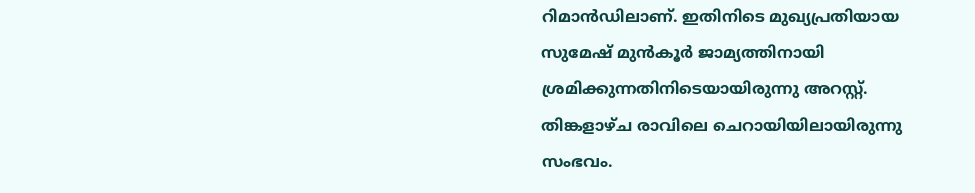റിമാൻഡിലാണ്. ഇതിനിടെ മുഖ്യപ്രതിയായ സുമേഷ് മുൻകൂർ ജാമ്യത്തിനായി ശ്രമിക്കുന്നതിനിടെയായിരുന്നു അറസ്റ്റ്. തിങ്കളാഴ്ച രാവിലെ ചെറായിയിലായിരുന്നു സംഭവം.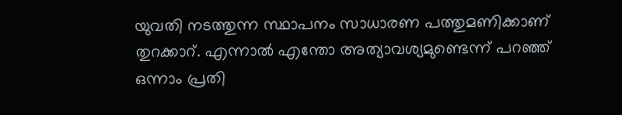യുവതി നടത്തുന്ന സ്ഥാപനം സാധാരണ പത്തുമണിക്കാണ് തുറക്കാറ്. എന്നാൽ എന്തോ അത്യാവശ്യമുണ്ടെന്ന് പറഞ്ഞ് ഒന്നാം പ്രതി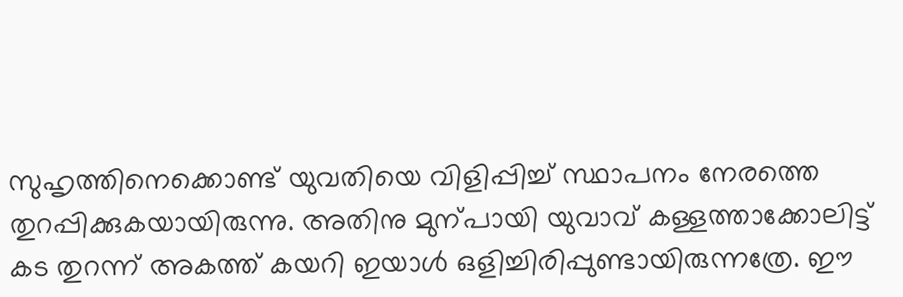സുഹൃത്തിനെക്കൊണ്ട് യുവതിയെ വിളിപ്പിച്ച് സ്ഥാപനം നേരത്തെ തുറപ്പിക്കുകയായിരുന്നു. അതിനു മുന്പായി യുവാവ് കള്ളത്താക്കോലിട്ട് കട തുറന്ന് അകത്ത് കയറി ഇയാൾ ഒളിച്ചിരിപ്പുണ്ടായിരുന്നത്രേ. ഈ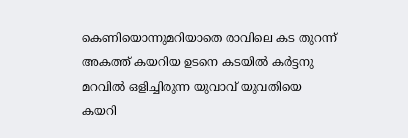കെണിയൊന്നുമറിയാതെ രാവിലെ കട തുറന്ന് അകത്ത് കയറിയ ഉടനെ കടയിൽ കർട്ടനു മറവിൽ ഒളിച്ചിരുന്ന യുവാവ് യുവതിയെ കയറി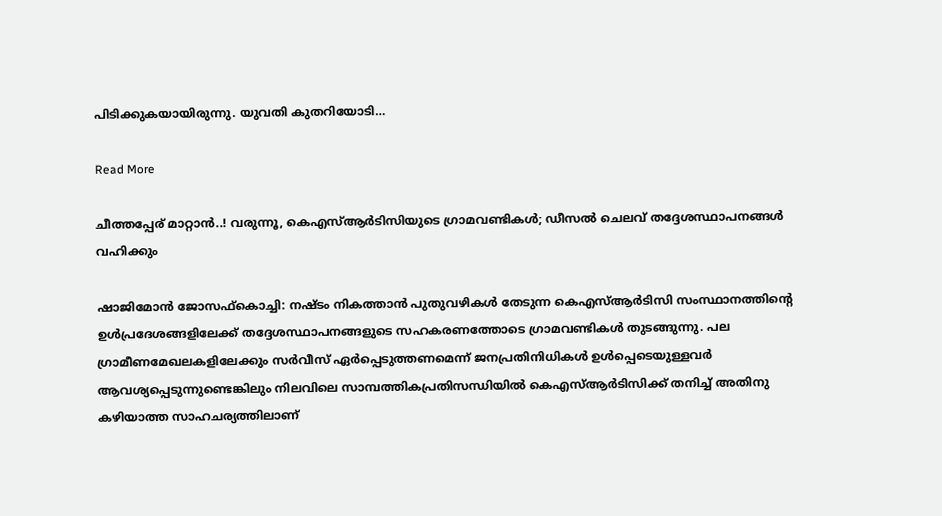പിടിക്കുകയായിരുന്നു. യുവതി കുതറിയോടി…

Read More

ചീത്തപ്പേര് മാറ്റാൻ..! വരുന്നൂ, കെഎസ്ആര്‍ടിസിയുടെ ഗ്രാമവണ്ടികള്‍; ഡീസല്‍ ചെലവ് തദ്ദേശസ്ഥാപനങ്ങള്‍ വഹിക്കും

ഷാജിമോന്‍ ജോസഫ്കൊച്ചി: നഷ്ടം നികത്താന്‍ പുതുവഴികള്‍ തേടുന്ന കെഎസ്ആര്‍ടിസി സംസ്ഥാനത്തിന്‍റെ ഉള്‍പ്രദേശങ്ങളിലേക്ക് തദ്ദേശസ്ഥാപനങ്ങളുടെ സഹകരണത്തോടെ ഗ്രാമവണ്ടികള്‍ തുടങ്ങുന്നു. പല ഗ്രാമീണമേഖലകളിലേക്കും സര്‍വീസ് ഏര്‍പ്പെടുത്തണമെന്ന് ജനപ്രതിനിധികള്‍ ഉള്‍പ്പെടെയുള്ളവര്‍ ആവശ്യപ്പെടുന്നുണ്ടെങ്കിലും നിലവിലെ സാമ്പത്തികപ്രതിസന്ധിയില്‍ കെഎസ്ആര്‍ടിസിക്ക് തനിച്ച് അതിനു കഴിയാത്ത സാഹചര്യത്തിലാണ്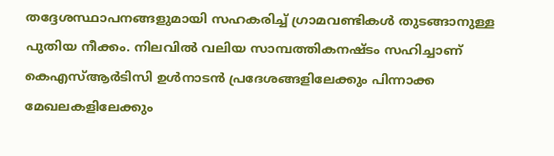തദ്ദേശസ്ഥാപനങ്ങളുമായി സഹകരിച്ച് ഗ്രാമവണ്ടികള്‍ തുടങ്ങാനുള്ള പുതിയ നീക്കം. നിലവില്‍ വലിയ സാമ്പത്തികനഷ്ടം സഹിച്ചാണ് കെഎസ്ആര്‍ടിസി ഉള്‍നാടന്‍ പ്രദേശങ്ങളിലേക്കും പിന്നാക്ക മേഖലകളിലേക്കും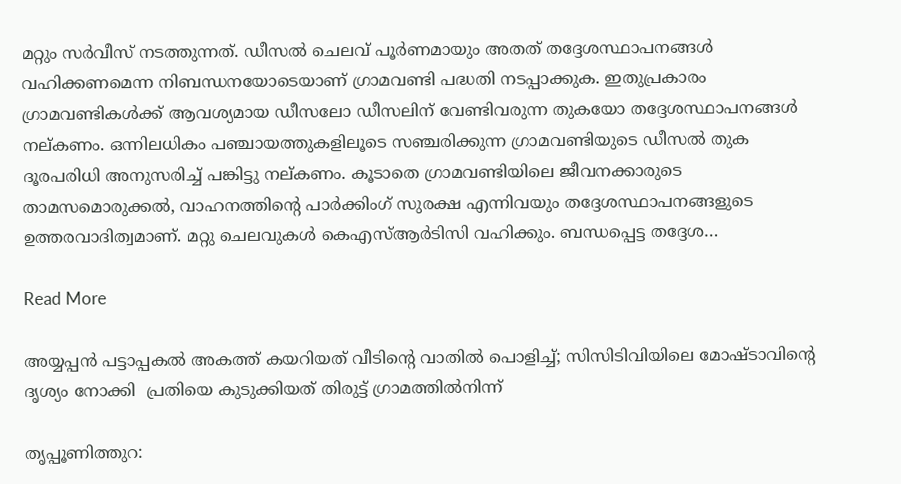മറ്റും സര്‍വീസ് നടത്തുന്നത്. ഡീസല്‍ ചെലവ് പൂര്‍ണമായും അതത് തദ്ദേശസ്ഥാപനങ്ങള്‍ വഹിക്കണമെന്ന നിബന്ധനയോടെയാണ് ഗ്രാമവണ്ടി പദ്ധതി നടപ്പാക്കുക. ഇതുപ്രകാരം ഗ്രാമവണ്ടികള്‍ക്ക് ആവശ്യമായ ഡീസലോ ഡീസലിന് വേണ്ടിവരുന്ന തുകയോ തദ്ദേശസ്ഥാപനങ്ങള്‍ നല്കണം. ഒന്നിലധികം പഞ്ചായത്തുകളിലൂടെ സഞ്ചരിക്കുന്ന ഗ്രാമവണ്ടിയുടെ ഡീസല്‍ തുക ദൂരപരിധി അനുസരിച്ച് പങ്കിട്ടു നല്കണം. കൂടാതെ ഗ്രാമവണ്ടിയിലെ ജീവനക്കാരുടെ താമസമൊരുക്കല്‍, വാഹനത്തിന്‍റെ പാര്‍ക്കിംഗ് സുരക്ഷ എന്നിവയും തദ്ദേശസ്ഥാപനങ്ങളുടെ ഉത്തരവാദിത്വമാണ്. മറ്റു ചെലവുകള്‍ കെഎസ്ആര്‍ടിസി വഹിക്കും. ബന്ധപ്പെട്ട തദ്ദേശ…

Read More

അയ്യപ്പൻ പട്ടാപ്പകൽ അകത്ത് കയറിയത് വീടിന്‍റെ വാതിൽ പൊളിച്ച്; സിസിടിവിയിലെ മോഷ്ടാവിന്‍റെ ദൃശ്യം നോക്കി  പ്രതിയെ കുടുക്കിയത് തിരുട്ട് ഗ്രാമത്തിൽനിന്ന്

തൃപ്പൂണിത്തുറ: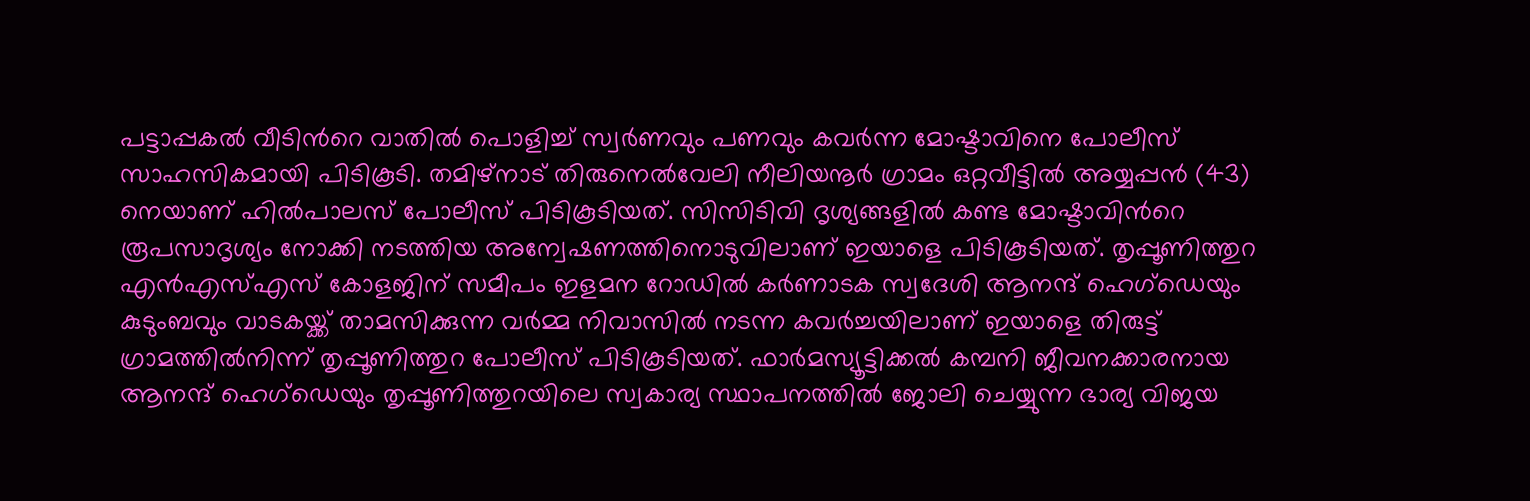പട്ടാപ്പകൽ വീടിന്‍റെ വാതിൽ പൊളിച്ച് സ്വർണവും പണവും കവർന്ന മോഷ്ടാവിനെ പോലീസ് സാഹസികമായി പിടികൂടി. തമിഴ്നാട് തിരുനെൽവേലി നീലിയനൂർ ഗ്രാമം ഒറ്റവീട്ടിൽ അയ്യപ്പൻ (43) നെയാണ് ഹിൽപാലസ് പോലീസ് പിടികൂടിയത്. സിസിടിവി ദൃശ്യങ്ങളിൽ കണ്ട മോഷ്ടാവിന്‍റെ രൂപസാദൃശ്യം നോക്കി നടത്തിയ അന്വേഷണത്തിനൊടുവിലാണ് ഇയാളെ പിടികൂടിയത്. തൃപ്പൂണിത്തുറ എൻഎസ്എസ് കോളജിന് സമീപം ഇളമന റോഡിൽ കർണാടക സ്വദേശി ആനന്ദ് ഹെഗ്ഡെയും കുടുംബവും വാടകയ്ക്ക് താമസിക്കുന്ന വർമ്മ നിവാസിൽ നടന്ന കവർച്ചയിലാണ് ഇയാളെ തിരുട്ട് ഗ്രാമത്തിൽനിന്ന് തൃപ്പൂണിത്തുറ പോലീസ് പിടികൂടിയത്. ഫാർമസ്യൂട്ടിക്കൽ കമ്പനി ജീവനക്കാരനായ ആനന്ദ് ഹെഗ്ഡെയും തൃപ്പൂണിത്തുറയിലെ സ്വകാര്യ സ്ഥാപനത്തിൽ ജോലി ചെയ്യുന്ന ഭാര്യ വിജയ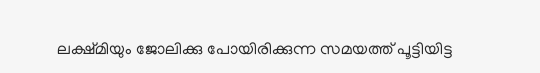ലക്ഷ്മിയും ജോലിക്കു പോയിരിക്കുന്ന സമയത്ത് പൂട്ടിയിട്ട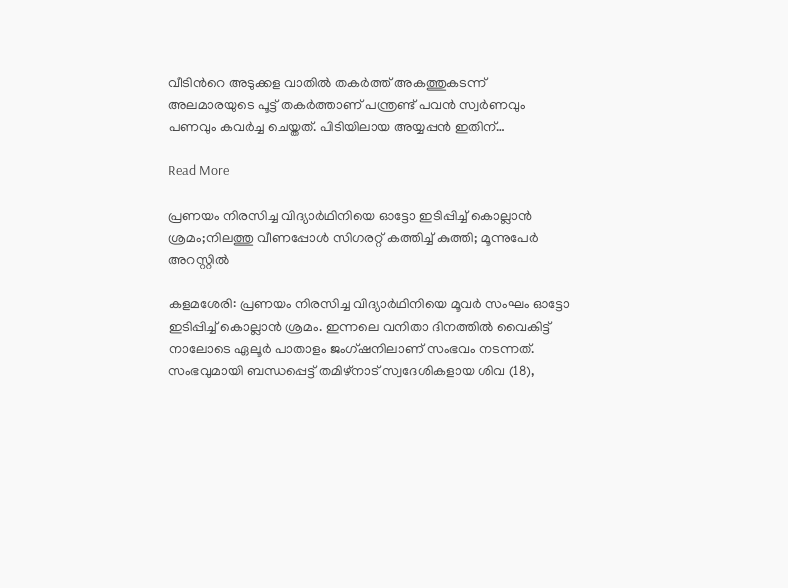വീടിന്‍റെ അടുക്കള വാതിൽ തകർത്ത് അകത്തുകടന്ന് അലമാരയുടെ പൂട്ട് തകർത്താണ് പന്ത്രണ്ട് പവൻ സ്വർണവും പണവും കവർച്ച ചെയ്തത്. പിടിയിലായ അയ്യപ്പൻ ഇതിന്…

Read More

പ്രണയം നിരസിച്ച വിദ്യാർഥിനിയെ ഓട്ടോ ഇടിപ്പിച്ച് കൊല്ലാൻ ശ്രമം;നിലത്തു വീണപ്പോൾ സിഗരറ്റ് കത്തിച്ച് കുത്തി; മൂന്നുപേർ അറസ്റ്റിൽ

കളമശേരി: പ്രണയം നിരസിച്ച വിദ്യാർഥിനിയെ മൂവർ സംഘം ഓട്ടോ ഇടിപ്പിച്ച് കൊല്ലാൻ ശ്രമം. ഇന്നലെ വനിതാ ദിനത്തിൽ വൈകിട്ട് നാലോടെ ഏലൂർ പാതാളം ജംഗ്ഷനിലാണ് സംഭവം നടന്നത്. സംഭവുമായി ബന്ധപ്പെട്ട് തമിഴ്നാട് സ്വദേശികളായ ശിവ (18),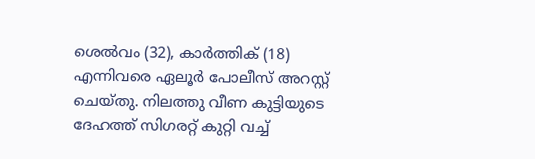ശെൽവം (32), കാർത്തിക് (18) എന്നിവരെ ഏലൂർ പോലീസ് അറസ്റ്റ് ചെയ്തു. നിലത്തു വീണ കുട്ടിയുടെ ദേഹത്ത് സിഗരറ്റ് കുറ്റി വച്ച്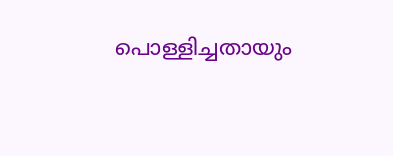പൊള്ളിച്ചതായും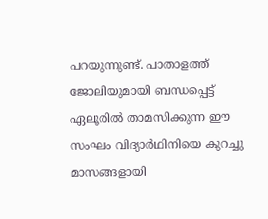പറയുന്നുണ്ട്. പാതാളത്ത് ജോലിയുമായി ബന്ധപ്പെട്ട് ഏലൂരിൽ താമസിക്കുന്ന ഈ സംഘം വിദ്യാർഥിനിയെ കുറച്ചു മാസങ്ങളായി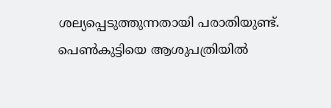ശല്യപ്പെടുത്തുന്നതായി പരാതിയുണ്ട്. പെൺകുട്ടിയെ ആശുപത്രിയിൽ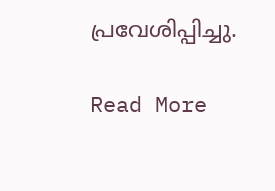പ്രവേശിപ്പിച്ചു.

Read More